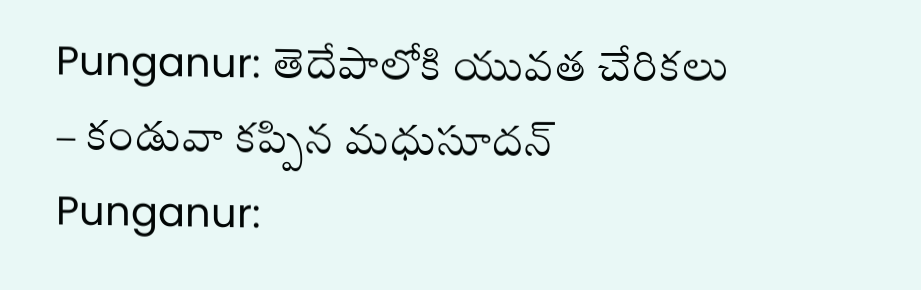Punganur: తెదేపాలోకి యువత చేరికలు – కండువా కప్పిన మధుసూదన్
Punganur: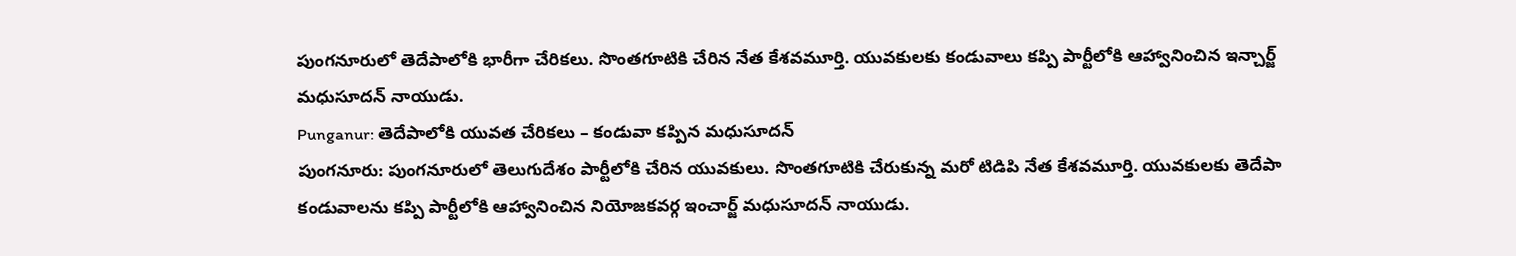పుంగనూరులో తెదేపాలోకి భారీగా చేరికలు. సొంతగూటికి చేరిన నేత కేశవమూర్తి. యువకులకు కండువాలు కప్పి పార్టీలోకి ఆహ్వానించిన ఇన్చార్జ్ మధుసూదన్ నాయుడు.
Punganur: తెదేపాలోకి యువత చేరికలు – కండువా కప్పిన మధుసూదన్
పుంగనూరు: పుంగనూరులో తెలుగుదేశం పార్టీలోకి చేరిన యువకులు. సొంతగూటికి చేరుకున్న మరో టిడిపి నేత కేశవమూర్తి. యువకులకు తెదేపా కండువాలను కప్పి పార్టీలోకి ఆహ్వానించిన నియోజకవర్గ ఇంచార్జ్ మధుసూదన్ నాయుడు.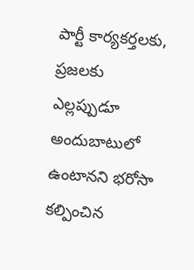పార్టీ కార్యకర్తలకు, ప్రజలకు ఎల్లప్పుడూ అందుబాటులో ఉంటానని భరోసా కల్పించిన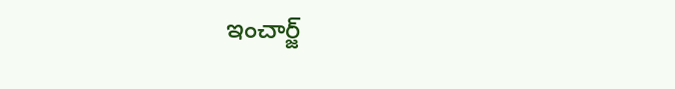ఇంచార్జ్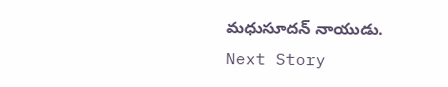మధుసూదన్ నాయుడు.
Next Story